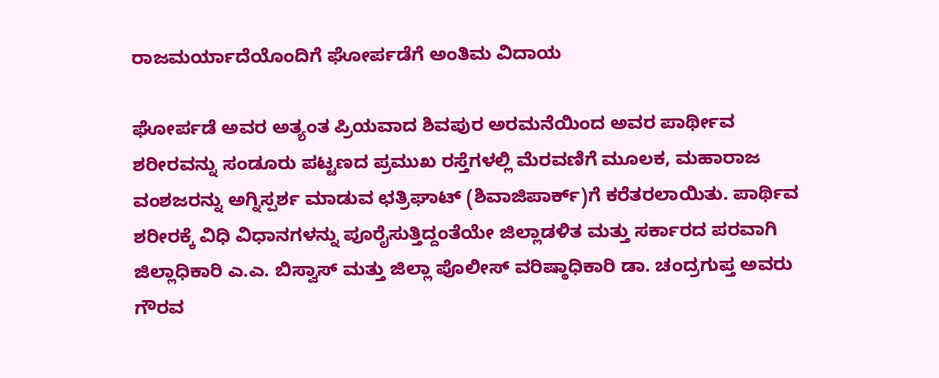ರಾಜಮರ್ಯಾದೆಯೊಂದಿಗೆ ಘೋರ್ಪಡೆಗೆ ಅಂತಿಮ ವಿದಾಯ

ಘೋರ್ಪಡೆ ಅವರ ಅತ್ಯಂತ ಪ್ರಿಯವಾದ ಶಿವಪುರ ಅರಮನೆಯಿಂದ ಅವರ ಪಾರ್ಥೀವ ಶರೀರವನ್ನು ಸಂಡೂರು ಪಟ್ಟಣದ ಪ್ರಮುಖ ರಸ್ತೆಗಳಲ್ಲಿ ಮೆರವಣಿಗೆ ಮೂಲಕ, ಮಹಾರಾಜ ವಂಶಜರನ್ನು ಅಗ್ನಿಸ್ಪರ್ಶ ಮಾಡುವ ಛತ್ರಿಘಾಟ್ (ಶಿವಾಜಿಪಾರ್ಕ್)ಗೆ ಕರೆತರಲಾಯಿತು. ಪಾರ್ಥಿವ ಶರೀರಕ್ಕೆ ವಿಧಿ ವಿಧಾನಗಳನ್ನು ಪೂರೈಸುತ್ತಿದ್ದಂತೆಯೇ ಜಿಲ್ಲಾಡಳಿತ ಮತ್ತು ಸರ್ಕಾರದ ಪರವಾಗಿ ಜಿಲ್ಲಾಧಿಕಾರಿ ಎ.ಎ. ಬಿಸ್ವಾಸ್ ಮತ್ತು ಜಿಲ್ಲಾ ಪೊಲೀಸ್ ವರಿಷ್ಠಾಧಿಕಾರಿ ಡಾ. ಚಂದ್ರಗುಪ್ತ ಅವರು ಗೌರವ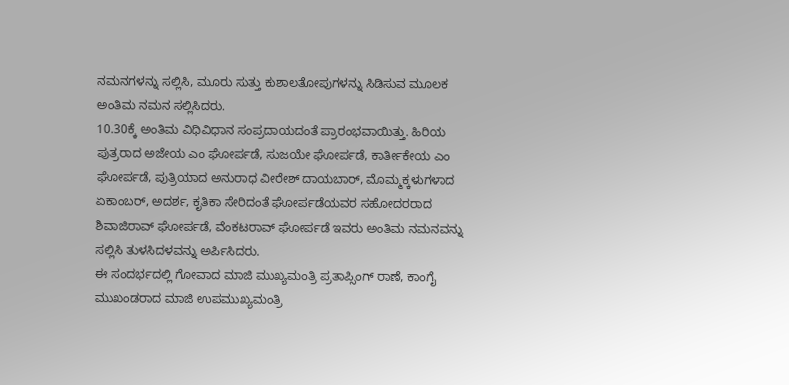ನಮನಗಳನ್ನು ಸಲ್ಲಿಸಿ, ಮೂರು ಸುತ್ತು ಕುಶಾಲತೋಪುಗಳನ್ನು ಸಿಡಿಸುವ ಮೂಲಕ ಅಂತಿಮ ನಮನ ಸಲ್ಲಿಸಿದರು.
10.30ಕ್ಕೆ ಅಂತಿಮ ವಿಧಿವಿಧಾನ ಸಂಪ್ರದಾಯದಂತೆ ಪ್ರಾರಂಭವಾಯಿತ್ತು. ಹಿರಿಯ ಪುತ್ರರಾದ ಅಜೇಯ ಎಂ ಘೋರ್ಪಡೆ, ಸುಜಯೇ ಘೋರ್ಪಡೆ, ಕಾರ್ತೀಕೇಯ ಎಂ ಘೋರ್ಪಡೆ, ಪುತ್ರಿಯಾದ ಅನುರಾಧ ವೀರೇಶ್ ದಾಯಬಾರ್, ಮೊಮ್ಮಕ್ಕಳುಗಳಾದ ಏಕಾಂಬರ್, ಅದರ್ಶ, ಕೃತಿಕಾ ಸೇರಿದಂತೆ ಘೋರ್ಪಡೆಯವರ ಸಹೋದರರಾದ ಶಿವಾಜಿರಾವ್ ಘೋರ್ಪಡೆ, ವೆಂಕಟರಾವ್ ಘೋರ್ಪಡೆ ಇವರು ಅಂತಿಮ ನಮನವನ್ನು ಸಲ್ಲಿಸಿ ತುಳಸಿದಳವನ್ನು ಅರ್ಪಿಸಿದರು.
ಈ ಸಂದರ್ಭದಲ್ಲಿ ಗೋವಾದ ಮಾಜಿ ಮುಖ್ಯಮಂತ್ರಿ ಪ್ರತಾಪ್ಸಿಂಗ್ ರಾಣೆ, ಕಾಂಗೈ ಮುಖಂಡರಾದ ಮಾಜಿ ಉಪಮುಖ್ಯಮಂತ್ರಿ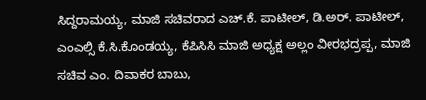ಸಿದ್ದರಾಮಯ್ಯ, ಮಾಜಿ ಸಚಿವರಾದ ಎಚ್.ಕೆ. ಪಾಟೀಲ್, ಡಿ.ಅರ್. ಪಾಟೀಲ್, ಎಂಎಲ್ಸಿ ಕೆ.ಸಿ.ಕೊಂಡಯ್ಯ, ಕೆಪಿಸಿಸಿ ಮಾಜಿ ಅಧ್ಯಕ್ಷ ಅಲ್ಲಂ ವೀರಭದ್ರಪ್ಪ, ಮಾಜಿ ಸಚಿವ ಎಂ. ದಿವಾಕರ ಬಾಬು,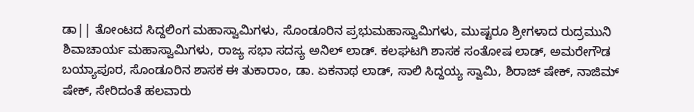ಡಾ|| ತೋಂಟದ ಸಿದ್ದಲಿಂಗ ಮಹಾಸ್ವಾಮಿಗಳು, ಸೊಂಡೂರಿನ ಪ್ರಭುಮಹಾಸ್ವಾಮಿಗಳು, ಮುಷ್ಟರೂ ಶ್ರೀಗಳಾದ ರುದ್ರಮುನಿ ಶಿವಾಚಾರ್ಯ ಮಹಾಸ್ವಾಮಿಗಳು, ರಾಜ್ಯ ಸಭಾ ಸದಸ್ಯ ಅನಿಲ್ ಲಾಡ್. ಕಲಘಟಗಿ ಶಾಸಕ ಸಂತೋಷ ಲಾಡ್, ಅಮರೇಗೌಡ ಬಯ್ಯಾಪೂರ, ಸೊಂಡೂರಿನ ಶಾಸಕ ಈ ತುಕಾರಾಂ, ಡಾ. ಏಕನಾಥ ಲಾಡ್, ಸಾಲಿ ಸಿದ್ದಯ್ಯ ಸ್ವಾಮಿ, ಶಿರಾಜ್ ಷೇಕ್, ನಾಜಿಮ್ ಷೇಕ್, ಸೇರಿದಂತೆ ಹಲವಾರು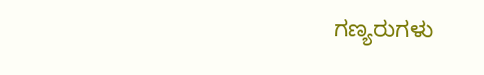ಗಣ್ಯರುಗಳು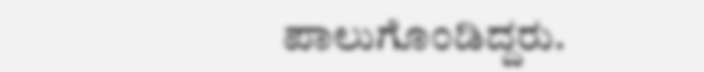ಪಾಲುಗೊಂಡಿದ್ದರು.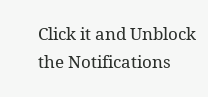Click it and Unblock the Notifications